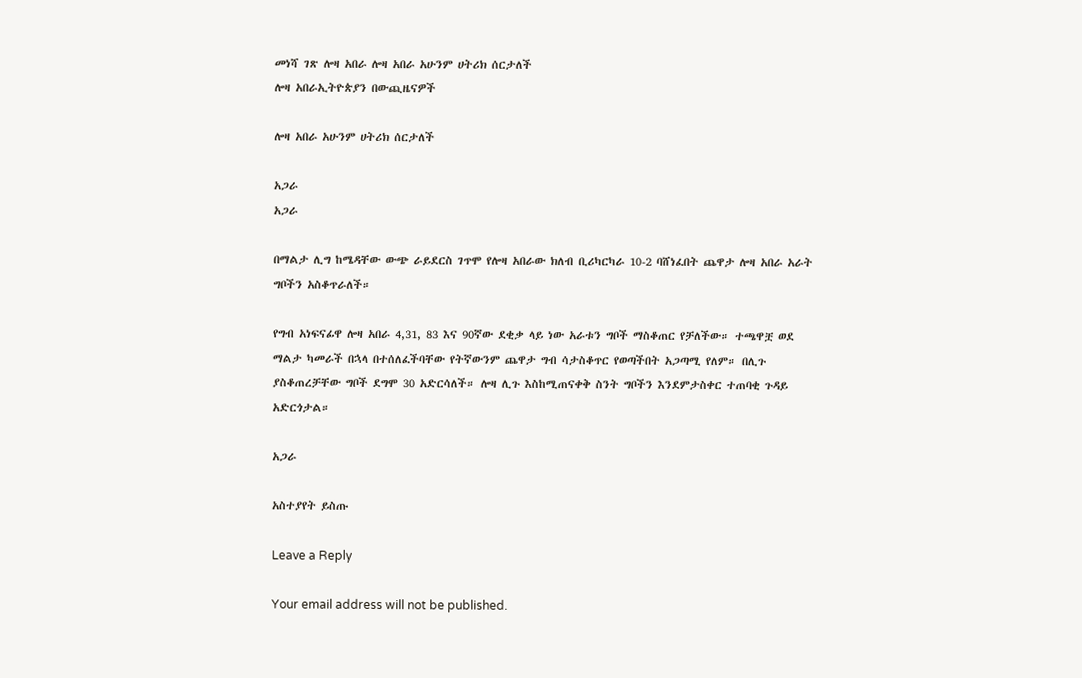መነሻ ገጽ ሎዛ አበራ ሎዛ አበራ አሁንም ሀትሪክ ሰርታለች
ሎዛ አበራኢትዮጵያን በውጪዜናዎች

ሎዛ አበራ አሁንም ሀትሪክ ሰርታለች

አጋራ
አጋራ

በማልታ ሊግ ከሜዳቸው ውጭ ራይደርስ ገጥሞ የሎዛ አበራው ክለብ ቢሪካርካራ 10-2 ባሸነፈበት ጨዋታ ሎዛ አበራ አራት ግቦችን አስቆጥራለች።

የግብ አነፍናፊዋ ሎዛ አበራ 4,31, 83 እና 90ኛው ደቂቃ ላይ ነው አራቱን ግቦች ማስቆጠር የቻለችው። ተጫዋቿ ወደ ማልታ ካመራች በኋላ በተሰለፈችባቸው የትኛውንም ጨዋታ ግብ ሳታስቆጥር የወጣችበት አጋጣሚ የለም። በሊጉ ያስቆጠረቻቸው ግቦች ደግሞ 30 አድርሳለች። ሎዛ ሊጉ እስከሚጠናቀቅ ስንት ግቦችን እንደምታስቀር ተጠባቂ ጉዳይ አድርጎታል።

አጋራ

አስተያየት ይስጡ

Leave a Reply

Your email address will not be published.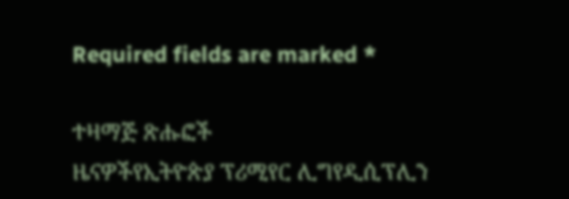Required fields are marked *

ተዛማጅ ጽሑፎች
ዜናዎችየኢትዮጵያ ፕሪሚየር ሊግየዲሲፕሊን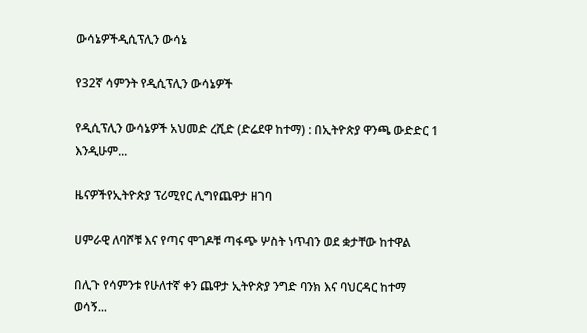ውሳኔዎችዲሲፕሊን ውሳኔ

የ32ኛ ሳምንት የዲሲፕሊን ውሳኔዎች

የዲሲፕሊን ውሳኔዎች አህመድ ረሺድ (ድሬደዋ ከተማ) : በኢትዮጵያ ዋንጫ ውድድር 1 እንዲሁም...

ዜናዎችየኢትዮጵያ ፕሪሚየር ሊግየጨዋታ ዘገባ

ሀምራዊ ለባሾቹ እና የጣና ሞገዶቹ ጣፋጭ ሦስት ነጥብን ወደ ቋታቸው ከተዋል

በሊጉ የሳምንቱ የሁለተኛ ቀን ጨዋታ ኢትዮጵያ ንግድ ባንክ እና ባህርዳር ከተማ ወሳኝ...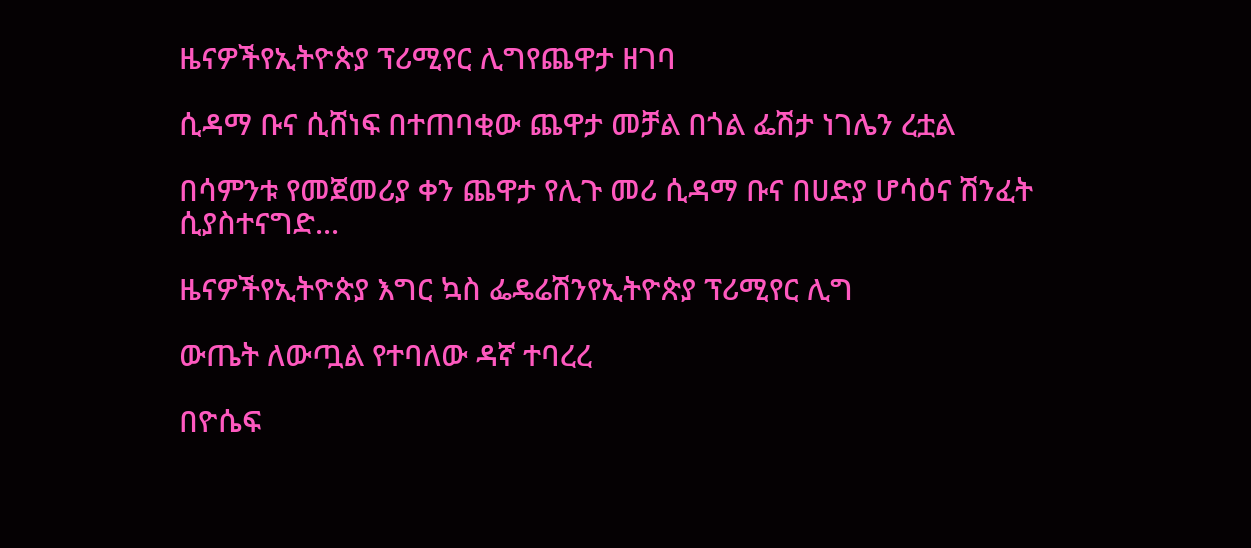ዜናዎችየኢትዮጵያ ፕሪሚየር ሊግየጨዋታ ዘገባ

ሲዳማ ቡና ሲሸነፍ በተጠባቂው ጨዋታ መቻል በጎል ፌሽታ ነገሌን ረቷል

በሳምንቱ የመጀመሪያ ቀን ጨዋታ የሊጉ መሪ ሲዳማ ቡና በሀድያ ሆሳዕና ሽንፈት ሲያስተናግድ...

ዜናዎችየኢትዮጵያ እግር ኳስ ፌዴሬሽንየኢትዮጵያ ፕሪሚየር ሊግ

ውጤት ለውጧል የተባለው ዳኛ ተባረረ

በዮሴፍ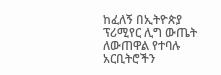ከፈለኝ በኢትዮጵያ ፕሪሚየር ሊግ ውጤት ለውጠዋል የተባሉ አርቢትሮችን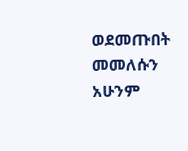ወደመጡበት መመለሱን አሁንም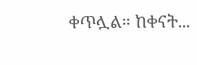ቀጥሏል። ከቀናት...